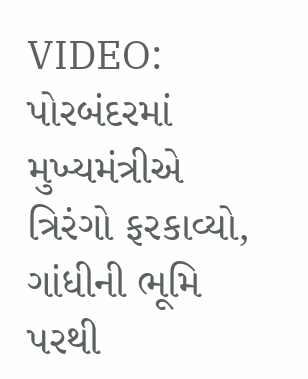VIDEO: પોરબંદરમાં મુખ્યમંત્રીએ ત્રિરંગો ફરકાવ્યો, ગાંધીની ભૂમિ પરથી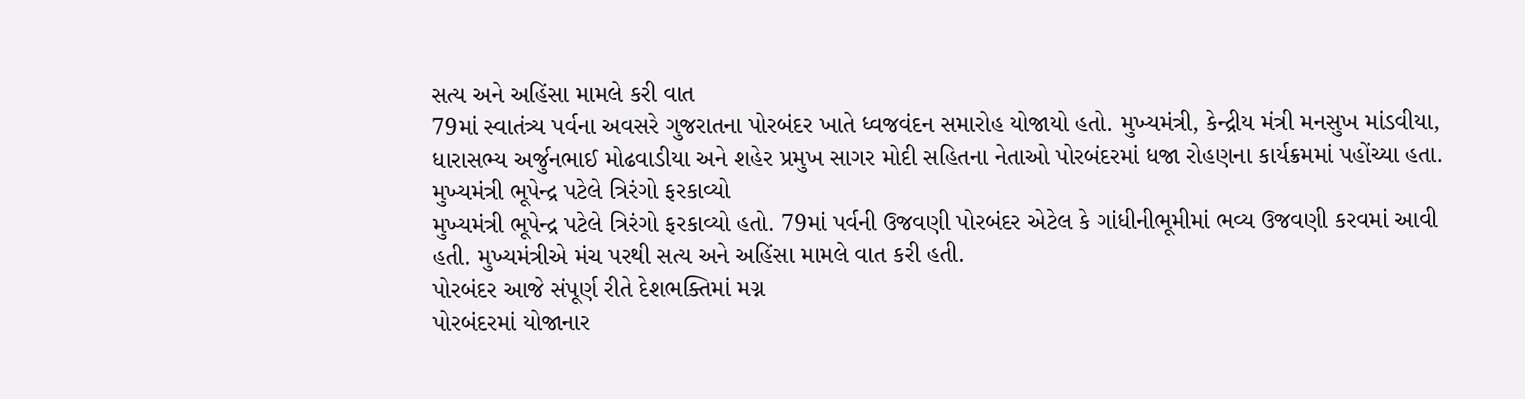સત્ય અને અહિંસા મામલે કરી વાત
79માં સ્વાતંત્ર્ય પર્વના અવસરે ગુજરાતના પોરબંદર ખાતે ધ્વજવંદન સમારોહ યોજાયો હતો. મુખ્યમંત્રી, કેન્દ્રીય મંત્રી મનસુખ માંડવીયા, ધારાસભ્ય અર્જુનભાઈ મોઢવાડીયા અને શહેર પ્રમુખ સાગર મોદી સહિતના નેતાઓ પોરબંદરમાં ધજા રોહણના કાર્યક્રમમાં પહોંચ્યા હતા.
મુખ્યમંત્રી ભૂપેન્દ્ર પટેલે ત્રિરંગો ફરકાવ્યો
મુખ્યમંત્રી ભૂપેન્દ્ર પટેલે ત્રિરંગો ફરકાવ્યો હતો. 79માં પર્વની ઉજવણી પોરબંદર એટેલ કે ગાંધીનીભૂમીમાં ભવ્ય ઉજવણી કરવમાં આવી હતી. મુખ્યમંત્રીએ મંચ પરથી સત્ય અને અહિંસા મામલે વાત કરી હતી.
પોરબંદર આજે સંપૂર્ણ રીતે દેશભક્તિમાં મગ્ન
પોરબંદરમાં યોજાનાર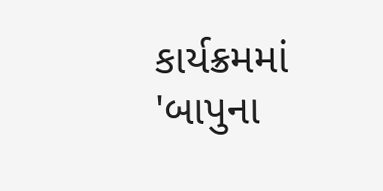કાર્યક્રમમાં 'બાપુના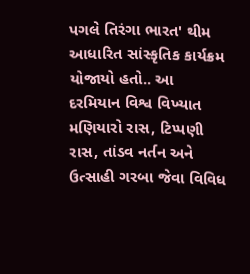પગલે તિરંગા ભારત' થીમ આધારિત સાંસ્કૃતિક કાર્યક્રમ યોજાયો હતો.. આ દરમિયાન વિશ્વ વિખ્યાત મણિયારો રાસ, ટિપ્પણી રાસ, તાંડવ નર્તન અને ઉત્સાહી ગરબા જેવા વિવિધ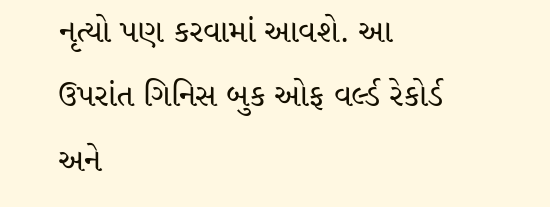નૃત્યો પણ કરવામાં આવશે. આ ઉપરાંત ગિનિસ બુક ઓફ વર્લ્ડ રેકોર્ડ અને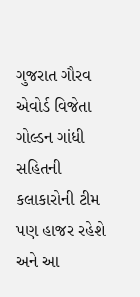ગુજરાત ગૌરવ એવોર્ડ વિજેતા ગોલ્ડન ગાંધી સહિતની કલાકારોની ટીમ પણ હાજર રહેશે અને આ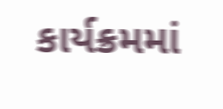કાર્યક્રમમાં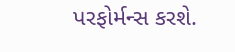પરફોર્મન્સ કરશે.